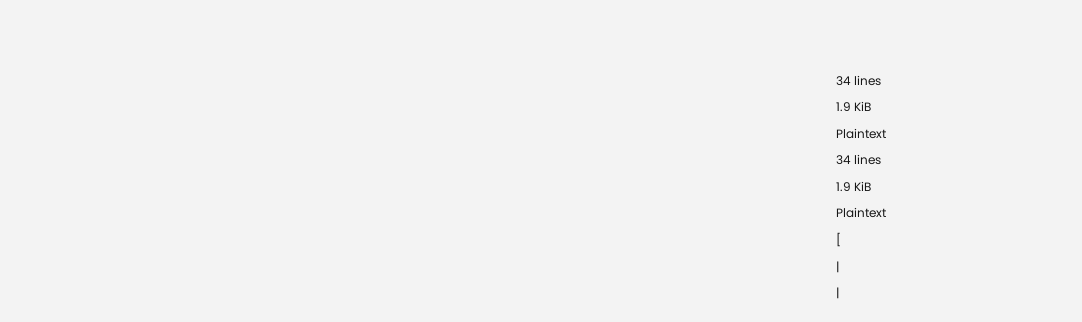34 lines
1.9 KiB
Plaintext
34 lines
1.9 KiB
Plaintext
[
|
|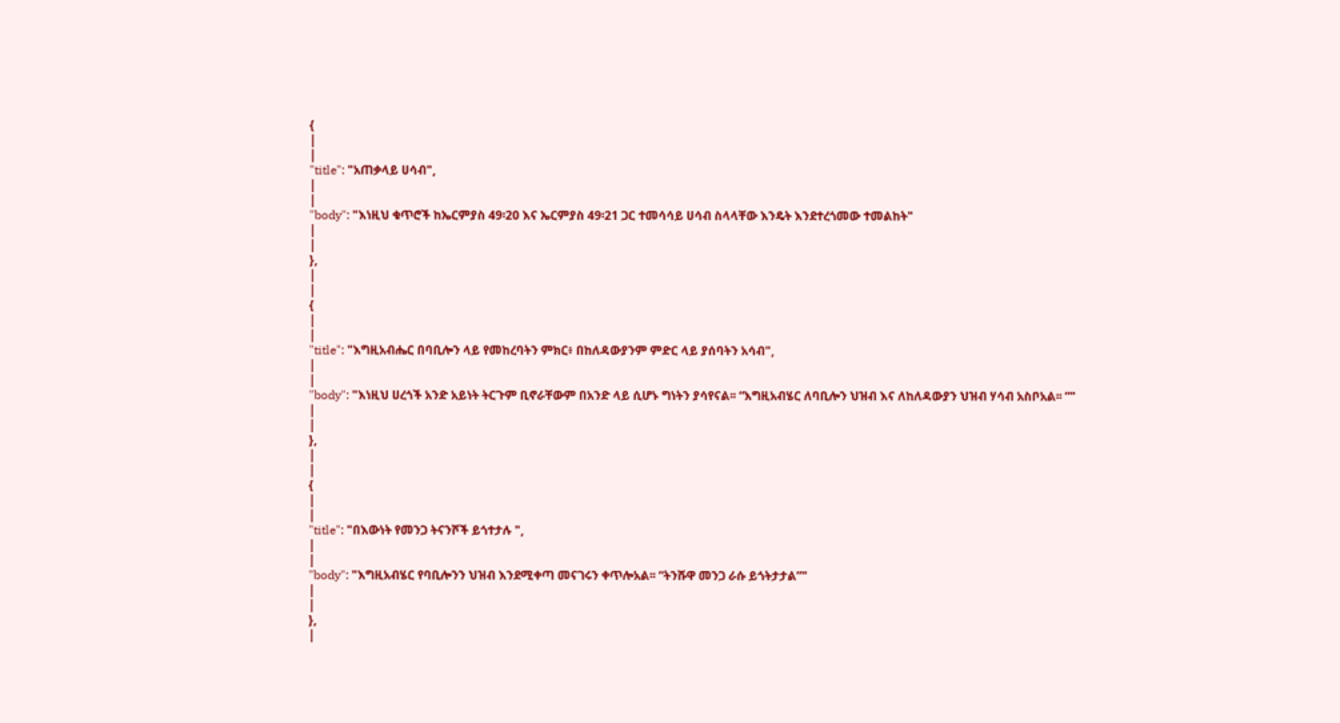{
|
|
"title": "አጠቃላይ ሀሳብ",
|
|
"body": "እነዚህ ቁጥሮች ከኤርምያስ 49፡20 እና ኤርምያስ 49፡21 ጋር ተመሳሳይ ሀሳብ ስላላቸው እንዴት እንደተረጎመው ተመልከት"
|
|
},
|
|
{
|
|
"title": "እግዚአብሔር በባቢሎን ላይ የመከረባትን ምክር፥ በከለዳውያንም ምድር ላይ ያሰባትን አሳብ",
|
|
"body": "እነዚህ ሀረጎች አንድ አይነት ትርጉም ቢኖራቸውም በአንድ ላይ ሲሆኑ ግነትን ያሳየናል፡፡ “እግዚአብሄር ለባቢሎን ህዝብ እና ለከለዳውያን ህዝብ ሃሳብ አስቦአል፡፡ ”"
|
|
},
|
|
{
|
|
"title": "በእውነት የመንጋ ትናንሾች ይጎተታሉ ",
|
|
"body": "እግዚአብሄር የባቢሎንን ህዝብ እንደሚቀጣ መናገሩን ቀጥሎአል፡፡ “ትንሹዋ መንጋ ራሱ ይጎትታታል”"
|
|
},
|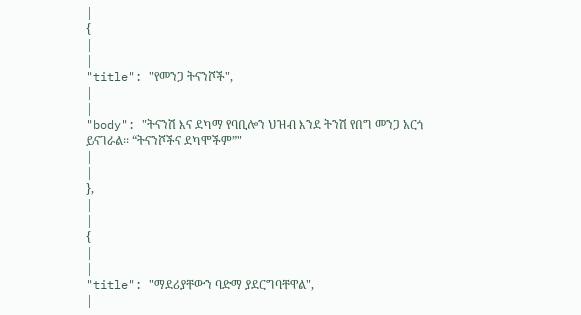|
{
|
|
"title": "የመንጋ ትናንሾች",
|
|
"body": "ትናንሽ እና ደካማ የባቢሎን ህዝብ እንደ ትንሽ የበግ መንጋ አርጎ ይናገራል፡፡ “ትናንሾችና ደካሞችም”"
|
|
},
|
|
{
|
|
"title": "ማደሪያቸውን ባድማ ያደርግባቸዋል",
|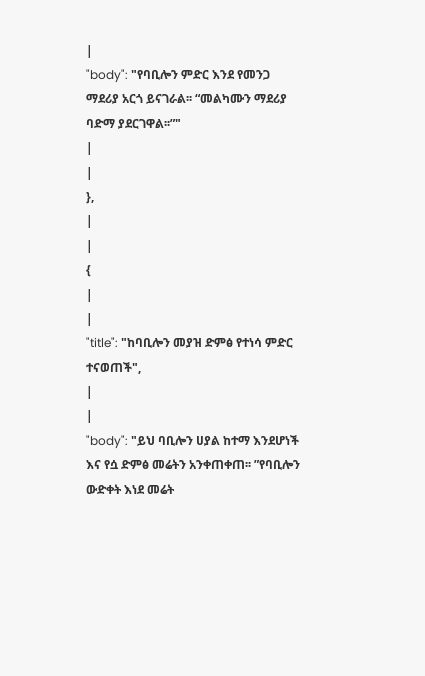|
"body": "የባቢሎን ምድር እንደ የመንጋ ማደሪያ አርጎ ይናገራል፡፡ “መልካሙን ማደሪያ ባድማ ያደርገዋል፡፡”"
|
|
},
|
|
{
|
|
"title": "ከባቢሎን መያዝ ድምፅ የተነሳ ምድር ተናወጠች",
|
|
"body": "ይህ ባቢሎን ሀያል ከተማ እንደሆነች እና የሷ ድምፅ መሬትን አንቀጠቀጠ፡፡ ”የባቢሎን ውድቀት እነደ መሬት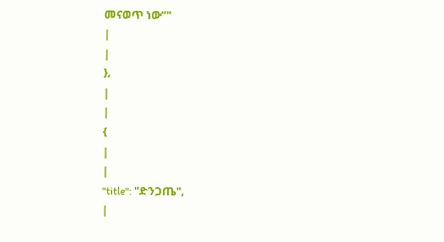መናወጥ ነው”"
|
|
},
|
|
{
|
|
"title": "ድንጋጤ",
|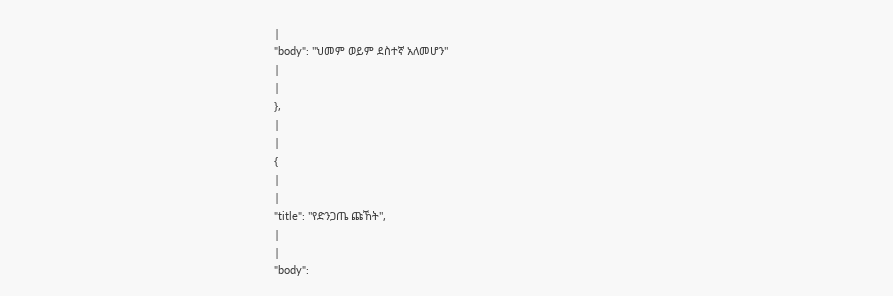|
"body": "ህመም ወይም ደስተኛ አለመሆን"
|
|
},
|
|
{
|
|
"title": "የድንጋጤ ጩኸት",
|
|
"body":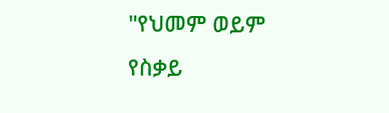"የህመም ወይም የስቃይ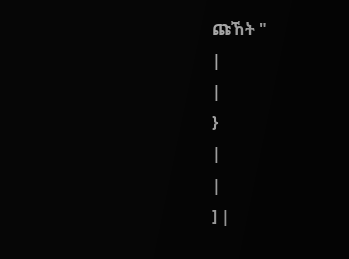ጩኸት "
|
|
}
|
|
] |